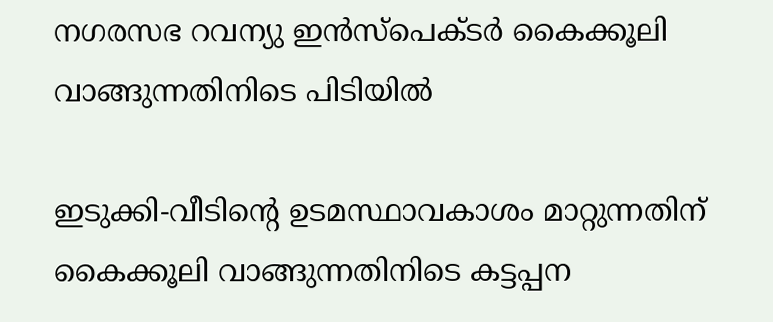നഗരസഭ റവന്യു ഇന്‍സ്‌പെക്ടര്‍ കൈക്കൂലി വാങ്ങുന്നതിനിടെ പിടിയില്‍

ഇടുക്കി-വീടിന്റെ ഉടമസ്ഥാവകാശം മാറ്റുന്നതിന് കൈക്കൂലി വാങ്ങുന്നതിനിടെ കട്ടപ്പന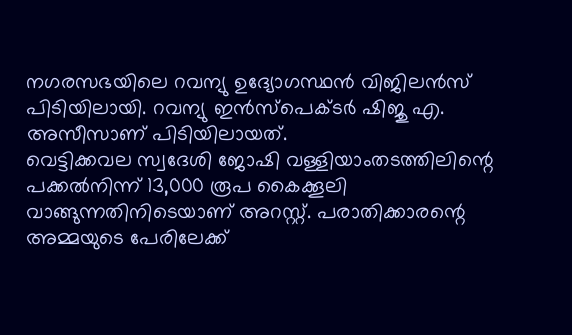നഗരസഭയിലെ റവന്യു ഉദ്യോഗസ്ഥന്‍ വിജിലന്‍സ് പിടിയിലായി. റവന്യു ഇന്‍സ്‌പെക്ടര്‍ ഷിജു എ. അസീസാണ് പിടിയിലായത്.
വെട്ടിക്കവല സ്വദേശി ജോഷി വള്ളിയാംതടത്തിലിന്റെ പക്കല്‍നിന്ന് 13,000 രൂപ കൈക്കൂലി വാങ്ങുന്നതിനിടെയാണ് അറസ്റ്റ്. പരാതിക്കാരന്റെ അമ്മയുടെ പേരിലേക്ക്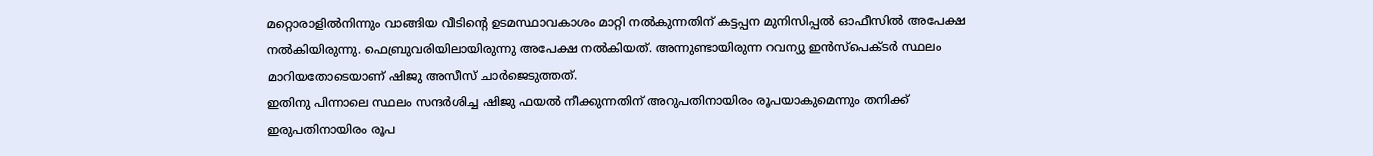മറ്റൊരാളില്‍നിന്നും വാങ്ങിയ വീടിന്റെ ഉടമസ്ഥാവകാശം മാറ്റി നല്‍കുന്നതിന് കട്ടപ്പന മുനിസിപ്പല്‍ ഓഫീസില്‍ അപേക്ഷ നല്‍കിയിരുന്നു. ഫെബ്രുവരിയിലായിരുന്നു അപേക്ഷ നല്‍കിയത്. അന്നുണ്ടായിരുന്ന റവന്യു ഇന്‍സ്‌പെക്ടര്‍ സ്ഥലം മാറിയതോടെയാണ് ഷിജു അസീസ് ചാര്‍ജെടുത്തത്.
ഇതിനു പിന്നാലെ സ്ഥലം സന്ദര്‍ശിച്ച ഷിജു ഫയല്‍ നീക്കുന്നതിന് അറുപതിനായിരം രൂപയാകുമെന്നും തനിക്ക് ഇരുപതിനായിരം രൂപ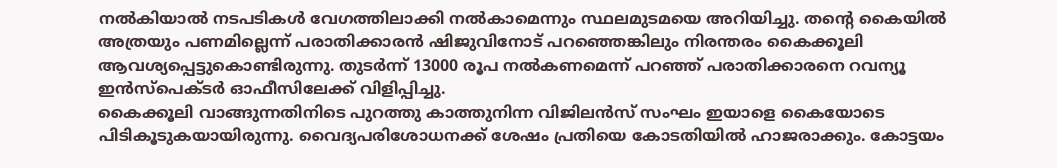നല്‍കിയാല്‍ നടപടികള്‍ വേഗത്തിലാക്കി നല്‍കാമെന്നും സ്ഥലമുടമയെ അറിയിച്ചു. തന്റെ കൈയില്‍ അത്രയും പണമില്ലെന്ന് പരാതിക്കാരന്‍ ഷിജുവിനോട് പറഞ്ഞെങ്കിലും നിരന്തരം കൈക്കൂലി ആവശ്യപ്പെട്ടുകൊണ്ടിരുന്നു. തുടര്‍ന്ന് 13000 രൂപ നല്‍കണമെന്ന് പറഞ്ഞ് പരാതിക്കാരനെ റവന്യൂ ഇന്‍സ്‌പെക്ടര്‍ ഓഫീസിലേക്ക് വിളിപ്പിച്ചു.
കൈക്കൂലി വാങ്ങുന്നതിനിടെ പുറത്തു കാത്തുനിന്ന വിജിലന്‍സ് സംഘം ഇയാളെ കൈയോടെ പിടികൂടുകയായിരുന്നു. വൈദ്യപരിശോധനക്ക് ശേഷം പ്രതിയെ കോടതിയില്‍ ഹാജരാക്കും. കോട്ടയം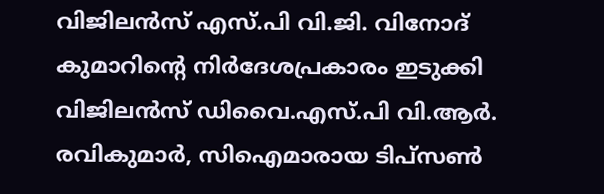വിജിലന്‍സ് എസ്.പി വി.ജി. വിനോദ് കുമാറിന്റെ നിര്‍ദേശപ്രകാരം ഇടുക്കി വിജിലന്‍സ് ഡിവൈ.എസ്.പി വി.ആര്‍. രവികുമാര്‍, സിഐമാരായ ടിപ്‌സണ്‍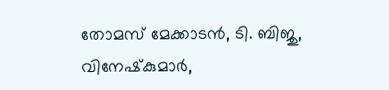തോമസ് മേക്കാടന്‍, ടി. ബിജു, വിനേഷ്‌കുമാര്‍,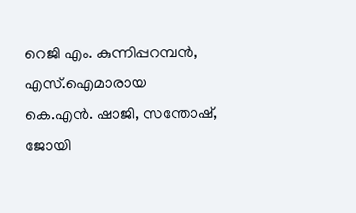റെജി എം. കുന്നിപ്പറമ്പന്‍, എസ്.ഐമാരായ കെ.എന്‍. ഷാജി, സന്തോഷ്, ജോയി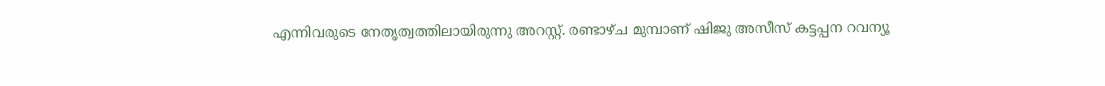എന്നിവരുടെ നേതൃത്വത്തിലായിരുന്നു അറസ്റ്റ്. രണ്ടാഴ്ച മുമ്പാണ് ഷിജു അസീസ് കട്ടപ്പന റവന്യൂ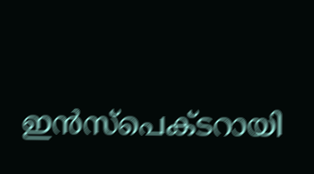ഇന്‍സ്പെക്ടറായി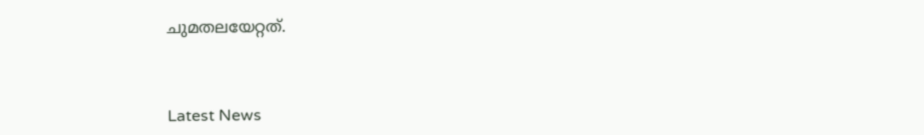ചുമതലയേറ്റത്.



Latest News